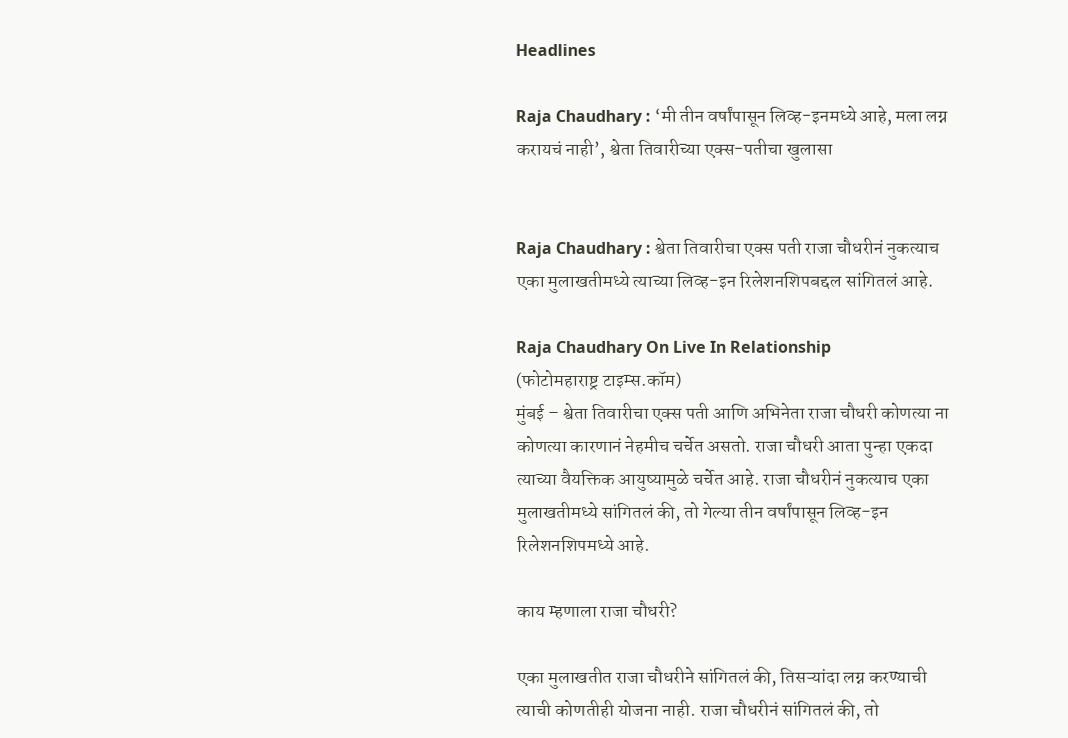Headlines

Raja Chaudhary : ‘मी तीन वर्षांपासून लिव्ह-इनमध्ये आहे, मला लग्न करायचं नाही’, श्वेता तिवारीच्या एक्स-पतीचा खुलासा


Raja Chaudhary : श्वेता तिवारीचा एक्स पती राजा चौधरीनं नुकत्याच एका मुलाखतीमध्ये त्याच्या लिव्ह-इन रिलेशनशिपबद्दल सांगितलं आहे.

Raja Chaudhary On Live In Relationship
(फोटोमहाराष्ट्र टाइम्स.कॉम)
मुंबई – श्वेता तिवारीचा एक्स पती आणि अभिनेता राजा चौधरी कोणत्या ना कोणत्या कारणानं नेहमीच चर्चेत असतो. राजा चौधरी आता पुन्हा एकदा त्याच्या वैयक्तिक आयुष्यामुळे चर्चेत आहे. राजा चौधरीनं नुकत्याच एका मुलाखतीमध्ये सांगितलं की, तो गेल्या तीन वर्षांपासून लिव्ह-इन रिलेशनशिपमध्ये आहे.

काय म्हणाला राजा चौधरी?

एका मुलाखतीत राजा चौधरीने सांगितलं की, तिसऱ्यांदा लग्न करण्याची त्याची कोणतीही योजना नाही. राजा चौधरीनं सांगितलं की, तो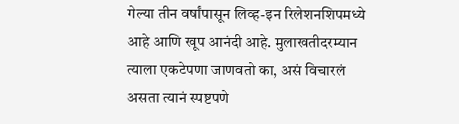गेल्या तीन वर्षांपासून लिव्ह-इन रिलेशनशिपमध्ये आहे आणि खूप आनंदी आहे. मुलाखतीदरम्यान त्याला एकटेपणा जाणवतो का, असं विचारलं असता त्यानं स्पष्टपणे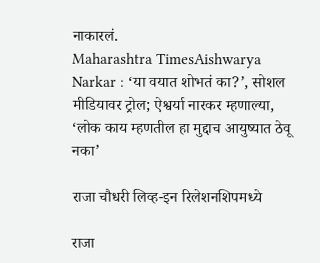नाकारलं.
Maharashtra TimesAishwarya Narkar : ‘या वयात शोभतं का?’, सोशल मीडियावर ट्रोल; ऐश्वर्या नारकर म्हणाल्या, ‘लोक काय म्हणतील हा मुद्दाच आयुष्यात ठेवू नका’

राजा चौधरी लिव्ह-इन रिलेशनशिपमध्ये

राजा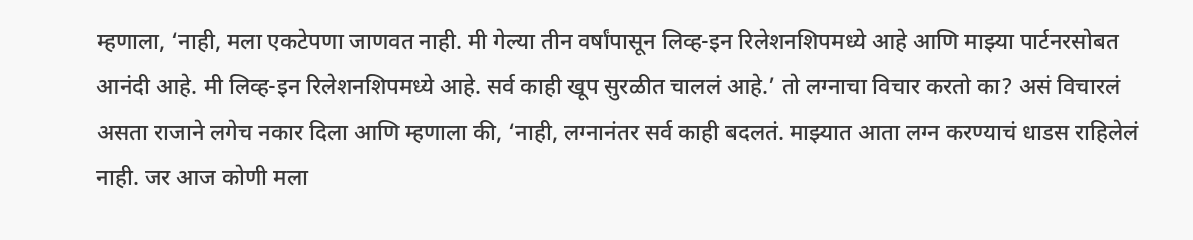म्हणाला, ‘नाही, मला एकटेपणा जाणवत नाही. मी गेल्या तीन वर्षांपासून लिव्ह-इन रिलेशनशिपमध्ये आहे आणि माझ्या पार्टनरसोबत आनंदी आहे. मी लिव्ह-इन रिलेशनशिपमध्ये आहे. सर्व काही खूप सुरळीत चाललं आहे.’ तो लग्नाचा विचार करतो का? असं विचारलं असता राजाने लगेच नकार दिला आणि म्हणाला की, ‘नाही, लग्नानंतर सर्व काही बदलतं. माझ्यात आता लग्न करण्याचं धाडस राहिलेलं नाही. जर आज कोणी मला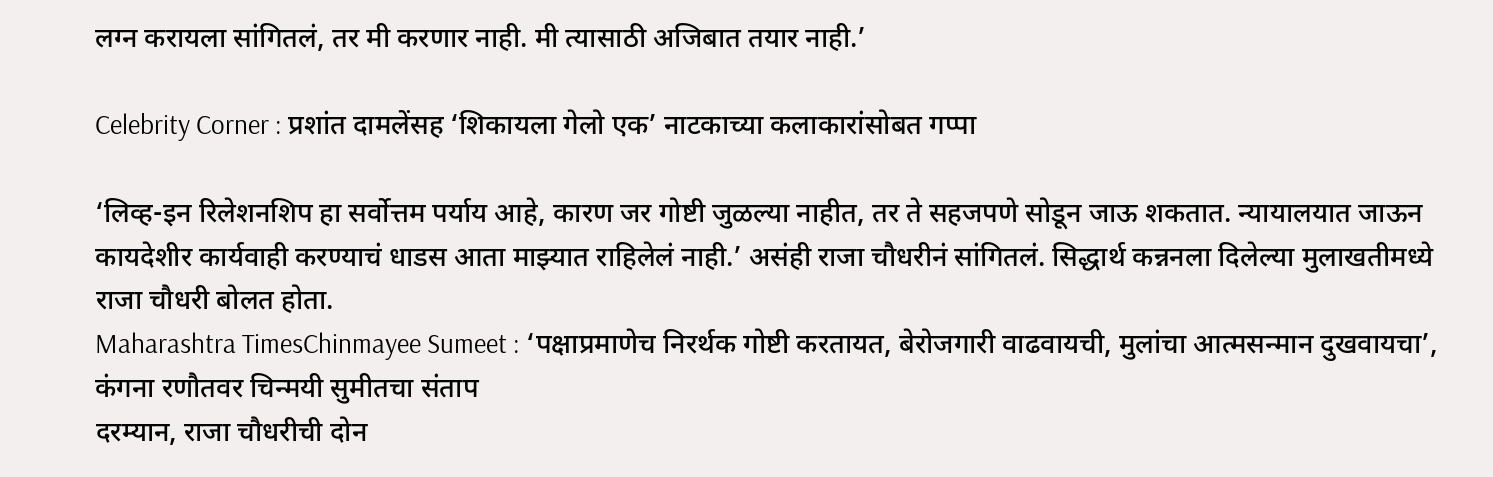लग्न करायला सांगितलं, तर मी करणार नाही. मी त्यासाठी अजिबात तयार नाही.’

Celebrity Corner : प्रशांत दामलेंसह ‘शिकायला गेलो एक’ नाटकाच्या कलाकारांसोबत गप्पा

‘लिव्ह-इन रिलेशनशिप हा सर्वोत्तम पर्याय आहे, कारण जर गोष्टी जुळल्या नाहीत, तर ते सहजपणे सोडून जाऊ शकतात. न्यायालयात जाऊन कायदेशीर कार्यवाही करण्याचं धाडस आता माझ्यात राहिलेलं नाही.’ असंही राजा चौधरीनं सांगितलं. सिद्धार्थ कन्ननला दिलेल्या मुलाखतीमध्ये राजा चौधरी बोलत होता.
Maharashtra TimesChinmayee Sumeet : ‘पक्षाप्रमाणेच निरर्थक गोष्टी करतायत, बेरोजगारी वाढवायची, मुलांचा आत्मसन्मान दुखवायचा’, कंगना रणौतवर चिन्मयी सुमीतचा संताप
दरम्यान, राजा चौधरीची दोन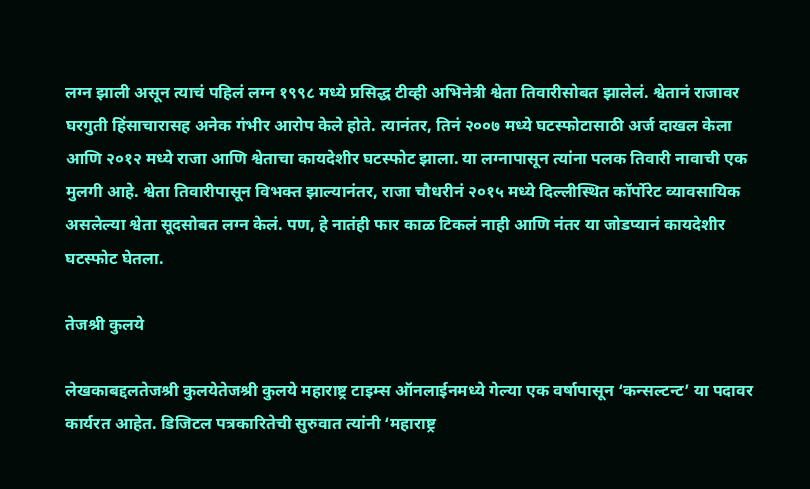लग्न झाली असून त्याचं पहिलं लग्न १९९८ मध्ये प्रसिद्ध टीव्ही अभिनेत्री श्वेता तिवारीसोबत झालेलं. श्वेतानं राजावर घरगुती हिंसाचारासह अनेक गंभीर आरोप केले होते. त्यानंतर, तिनं २००७ मध्ये घटस्फोटासाठी अर्ज दाखल केला आणि २०१२ मध्ये राजा आणि श्वेताचा कायदेशीर घटस्फोट झाला. या लग्नापासून त्यांना पलक तिवारी नावाची एक मुलगी आहे. श्वेता तिवारीपासून विभक्त झाल्यानंतर, राजा चौधरीनं २०१५ मध्ये दिल्लीस्थित कॉर्पोरेट व्यावसायिक असलेल्या श्वेता सूदसोबत लग्न केलं. पण, हे नातंही फार काळ टिकलं नाही आणि नंतर या जोडप्यानं कायदेशीर घटस्फोट घेतला.

तेजश्री कुलये

लेखकाबद्दलतेजश्री कुलयेतेजश्री कुलये महाराष्ट्र टाइम्स ऑनलाईनमध्ये गेल्या एक वर्षापासून ‘कन्सल्टन्ट’ या पदावर कार्यरत आहेत. डिजिटल पत्रकारितेची सुरुवात त्यांनी ‘महाराष्ट्र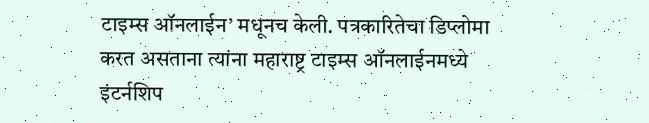टाइम्स ऑनलाईन’ मधूनच केली. पत्रकारितेचा डिप्लोमा करत असताना त्यांना महाराष्ट्र टाइम्स ऑनलाईनमध्ये इंटर्नशिप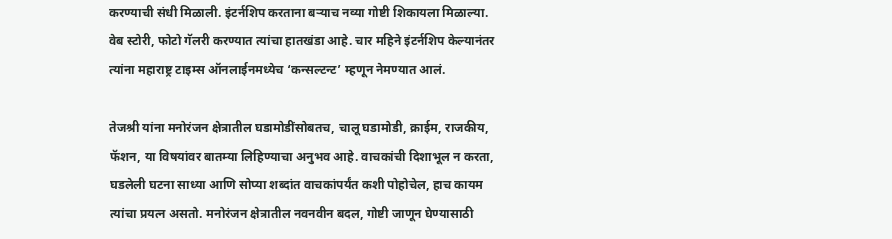करण्याची संधी मिळाली. इंटर्नशिप करताना बऱ्याच नव्या गोष्टी शिकायला मिळाल्या. वेब स्टोरी, फोटो गॅलरी करण्यात त्यांचा हातखंडा आहे. चार महिने इंटर्नशिप केल्यानंतर त्यांना महाराष्ट्र टाइम्स ऑनलाईनमध्येच ‘कन्सल्टन्ट’ म्हणून नेमण्यात आलं.

तेजश्री यांना मनोरंजन क्षेत्रातील घडामोडींसोबतच, चालू घडामोडी, क्राईम, राजकीय, फॅशन, या विषयांवर बातम्या लिहिण्याचा अनुभव आहे. वाचकांची दिशाभूल न करता, घडलेली घटना साध्या आणि सोप्या शब्दांत वाचकांपर्यंत कशी पोहोचेल, हाच कायम त्यांचा प्रयत्न असतो. मनोरंजन क्षेत्रातील नवनवीन बदल, गोष्टी जाणून घेण्यासाठी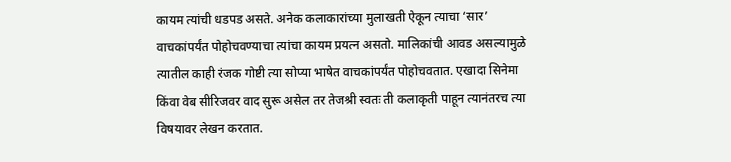कायम त्यांची धडपड असते. अनेक कलाकारांच्या मुलाखती ऐकून त्याचा ‘सार’ वाचकांपर्यंत पोहोचवण्याचा त्यांचा कायम प्रयत्न असतो. मालिकांची आवड असल्यामुळे त्यातील काही रंजक गोष्टी त्या सोप्या भाषेत वाचकांपर्यंत पोहोचवतात. एखादा सिनेमा किंवा वेब सीरिजवर वाद सुरू असेल तर तेजश्री स्वतः ती कलाकृती पाहून त्यानंतरच त्या विषयावर लेखन करतात.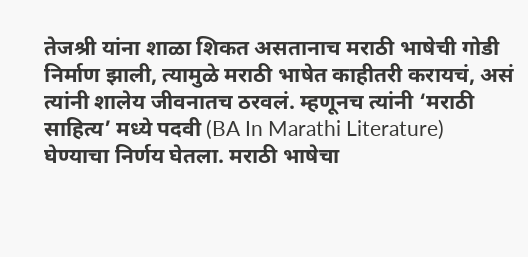तेजश्री यांना शाळा शिकत असतानाच मराठी भाषेची गोडी निर्माण झाली, त्यामुळे मराठी भाषेत काहीतरी करायचं, असं त्यांनी शालेय जीवनातच ठरवलं. म्हणूनच त्यांनी ‘मराठी साहित्य’ मध्ये पदवी (BA In Marathi Literature) घेण्याचा निर्णय घेतला. मराठी भाषेचा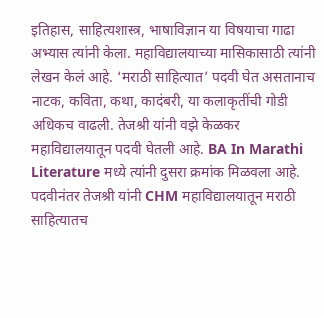इतिहास, साहित्यशास्त्र, भाषाविज्ञान या विषयाचा गाढा अभ्यास त्यांनी केला. महाविद्यालयाच्या मासिकासाठी त्यांनी लेखन केलं आहे. ‘मराठी साहित्यात’ पदवी घेत असतानाच नाटक, कविता, कथा, कादंबरी, या कलाकृतींची गोडी अधिकच वाढली. तेजश्री यांनी वझे केळकर महाविद्यालयातून पदवी घेतली आहे. BA In Marathi Literature मध्ये त्यांनी दुसरा क्रमांक मिळवला आहे. पदवीनंतर तेजश्री यांनी CHM महाविद्यालयातून मराठी साहित्यातच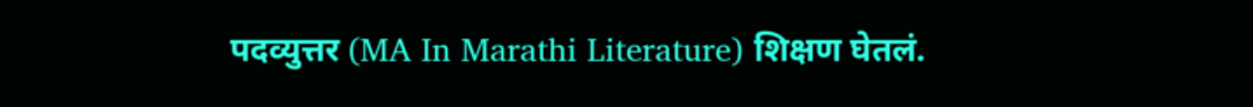पदव्युत्तर (MA In Marathi Literature) शिक्षण घेतलं.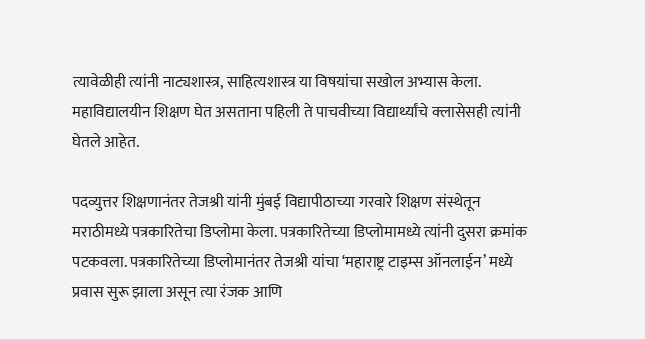त्यावेळीही त्यांनी नाट्यशास्त्र, साहित्यशास्त्र या विषयांचा सखोल अभ्यास केला. महाविद्यालयीन शिक्षण घेत असताना पहिली ते पाचवीच्या विद्यार्थ्यांचे क्लासेसही त्यांनी घेतले आहेत.

पदव्युत्तर शिक्षणानंतर तेजश्री यांनी मुंबई विद्यापीठाच्या गरवारे शिक्षण संस्थेतून मराठीमध्ये पत्रकारितेचा डिप्लोमा केला. पत्रकारितेच्या डिप्लोमामध्ये त्यांनी दुसरा क्रमांक पटकवला. पत्रकारितेच्या डिप्लोमानंतर तेजश्री यांचा ‘महाराष्ट्र टाइम्स ऑनलाईन’ मध्ये प्रवास सुरू झाला असून त्या रंजक आणि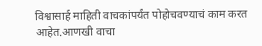विश्वासार्ह माहिती वाचकांपर्यंत पोहोचवण्याचं काम करत आहेत.आणखी वाचा